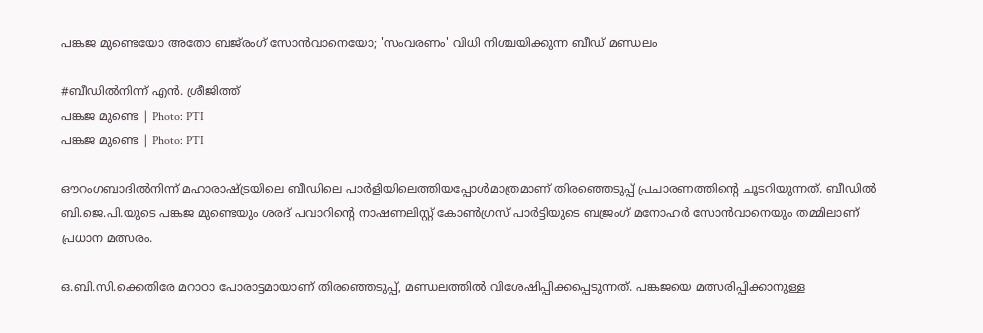പങ്കജ മുണ്ടെയോ അതോ ബജ്‌രംഗ് സോന്‍വാനെയോ; 'സംവരണം' വിധി നിശ്ചയിക്കുന്ന ബീഡ് മണ്ഡലം

#ബീഡില്‍നിന്ന് എന്‍. ശ്രീജിത്ത്
പങ്കജ മുണ്ടെ | Photo: PTI
പങ്കജ മുണ്ടെ | Photo: PTI

ഔറംഗബാദില്‍നിന്ന് മഹാരാഷ്ട്രയിലെ ബീഡിലെ പാര്‍ളിയിലെത്തിയപ്പോള്‍മാത്രമാണ് തിരഞ്ഞെടുപ്പ് പ്രചാരണത്തിന്റെ ചൂടറിയുന്നത്. ബീഡില്‍ ബി.ജെ.പി.യുടെ പങ്കജ മുണ്ടെയും ശരദ് പവാറിന്റെ നാഷണലിസ്റ്റ് കോണ്‍ഗ്രസ് പാര്‍ട്ടിയുടെ ബജ്രംഗ് മനോഹര്‍ സോന്‍വാനെയും തമ്മിലാണ് പ്രധാന മത്സരം.

ഒ.ബി.സി.ക്കെതിരേ മറാഠാ പോരാട്ടമായാണ് തിരഞ്ഞെടുപ്പ്, മണ്ഡലത്തില്‍ വിശേഷിപ്പിക്കപ്പെടുന്നത്. പങ്കജയെ മത്സരിപ്പിക്കാനുള്ള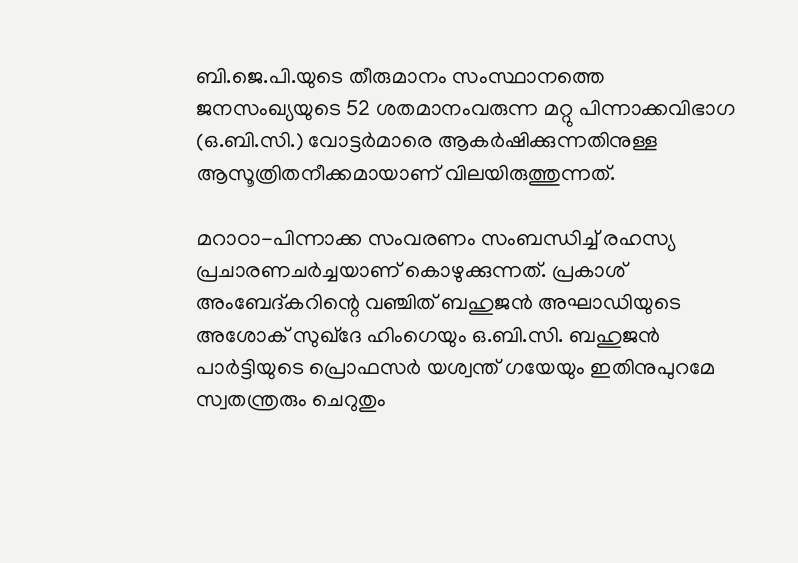ബി.ജെ.പി.യുടെ തീരുമാനം സംസ്ഥാനത്തെ ജനസംഖ്യയുടെ 52 ശതമാനംവരുന്ന മറ്റു പിന്നാക്കവിഭാഗ (ഒ.ബി.സി.) വോട്ടര്‍മാരെ ആകര്‍ഷിക്കുന്നതിനുള്ള ആസൂത്രിതനീക്കമായാണ് വിലയിരുത്തുന്നത്.

മറാഠാ-പിന്നാക്ക സംവരണം സംബന്ധിച്ച് രഹസ്യ പ്രചാരണചര്‍ച്ചയാണ് കൊഴുക്കുന്നത്. പ്രകാശ് അംബേദ്കറിന്റെ വഞ്ചിത് ബഹുജന്‍ അഘാഡിയുടെ അശോക് സുഖ്ദേ ഹിംഗെയും ഒ.ബി.സി. ബഹുജന്‍ പാര്‍ട്ടിയുടെ പ്രൊഫസര്‍ യശ്വന്ത് ഗയേയും ഇതിനുപുറമേ സ്വതന്ത്രരും ചെറുതും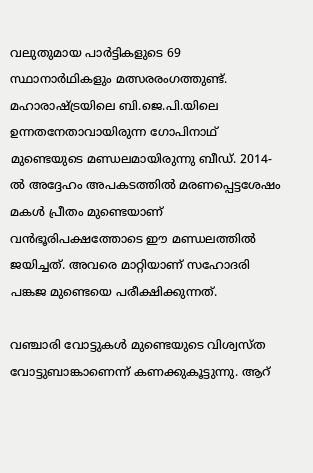വലുതുമായ പാര്‍ട്ടികളുടെ 69 സ്ഥാനാര്‍ഥികളും മത്സരരംഗത്തുണ്ട്. മഹാരാഷ്ട്രയിലെ ബി.ജെ.പി.യിലെ ഉന്നതനേതാവായിരുന്ന ഗോപിനാഥ് മുണ്ടെയുടെ മണ്ഡലമായിരുന്നു ബീഡ്. 2014-ല്‍ അദ്ദേഹം അപകടത്തില്‍ മരണപ്പെട്ടശേഷം മകള്‍ പ്രീതം മുണ്ടെയാണ് വന്‍ഭൂരിപക്ഷത്തോടെ ഈ മണ്ഡലത്തില്‍ ജയിച്ചത്. അവരെ മാറ്റിയാണ് സഹോദരി പങ്കജ മുണ്ടെയെ പരീക്ഷിക്കുന്നത്.

വഞ്ചാരി വോട്ടുകള്‍ മുണ്ടെയുടെ വിശ്വസ്ത വോട്ടുബാങ്കാണെന്ന് കണക്കുകൂട്ടുന്നു. ആറ്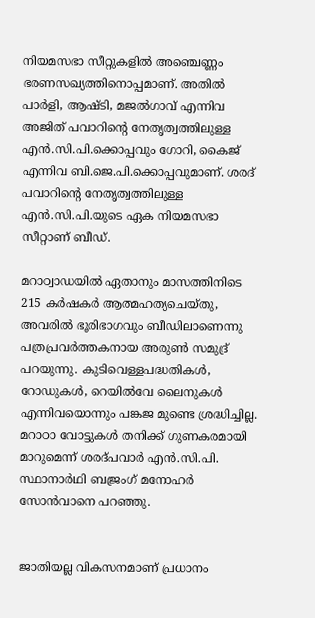നിയമസഭാ സീറ്റുകളില്‍ അഞ്ചെണ്ണം ഭരണസഖ്യത്തിനൊപ്പമാണ്. അതില്‍ പാര്‍ളി, ആഷ്ടി, മജല്‍ഗാവ് എന്നിവ അജിത് പവാറിന്റെ നേതൃത്വത്തിലുള്ള എന്‍.സി.പി.ക്കൊപ്പവും ഗോറി, കൈജ് എന്നിവ ബി.ജെ.പി.ക്കൊപ്പവുമാണ്. ശരദ് പവാറിന്റെ നേതൃത്വത്തിലുള്ള എന്‍.സി.പി.യുടെ ഏക നിയമസഭാ സീറ്റാണ് ബീഡ്.

മറാഠ്വാഡയില്‍ ഏതാനും മാസത്തിനിടെ 215 കര്‍ഷകര്‍ ആത്മഹത്യചെയ്തു, അവരില്‍ ഭൂരിഭാഗവും ബീഡിലാണെന്നു പത്രപ്രവര്‍ത്തകനായ അരുണ്‍ സമുദ്ര് പറയുന്നു. കുടിവെള്ളപദ്ധതികള്‍, റോഡുകള്‍, റെയില്‍വേ ലൈനുകള്‍ എന്നിവയൊന്നും പങ്കജ മുണ്ടെ ശ്രദ്ധിച്ചില്ല. മറാഠാ വോട്ടുകള്‍ തനിക്ക് ഗുണകരമായി മാറുമെന്ന് ശരദ്പവാര്‍ എന്‍.സി.പി. സ്ഥാനാര്‍ഥി ബജ്രംഗ് മനോഹര്‍ സോന്‍വാനെ പറഞ്ഞു.


ജാതിയല്ല വികസനമാണ് പ്രധാനം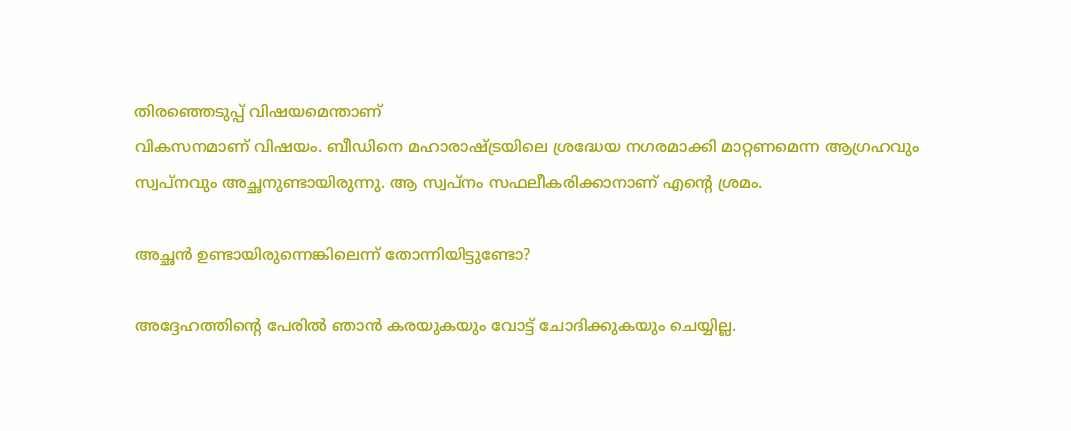തിരഞ്ഞെടുപ്പ് വിഷയമെന്താണ്
വികസനമാണ് വിഷയം. ബീഡിനെ മഹാരാഷ്ട്രയിലെ ശ്രദ്ധേയ നഗരമാക്കി മാറ്റണമെന്ന ആഗ്രഹവും സ്വപ്‌നവും അച്ഛനുണ്ടായിരുന്നു. ആ സ്വപ്‌നം സഫലീകരിക്കാനാണ് എന്റെ ശ്രമം.

അച്ഛന്‍ ഉണ്ടായിരുന്നെങ്കിലെന്ന് തോന്നിയിട്ടുണ്ടോ?

അദ്ദേഹത്തിന്റെ പേരില്‍ ഞാന്‍ കരയുകയും വോട്ട് ചോദിക്കുകയും ചെയ്യില്ല.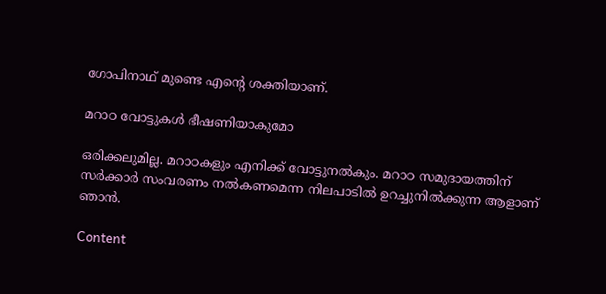ഗോപിനാഥ് മുണ്ടെ എന്റെ ശക്തിയാണ്.

മറാഠ വോട്ടുകള്‍ ഭീഷണിയാകുമോ

ഒരിക്കലുമില്ല. മറാഠകളും എനിക്ക് വോട്ടുനല്‍കും. മറാഠ സമുദായത്തിന് സര്‍ക്കാര്‍ സംവരണം നല്‍കണമെന്ന നിലപാടില്‍ ഉറച്ചുനില്‍ക്കുന്ന ആളാണ് ഞാന്‍.

Content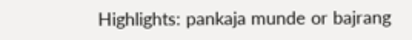Highlights: pankaja munde or bajrang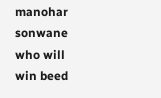manohar sonwane who will win beed